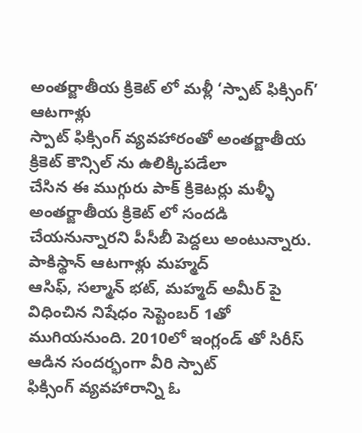అంతర్జాతీయ క్రికెట్ లో మళ్లీ ‘స్పాట్ ఫిక్సింగ్’ ఆటగాళ్లు
స్పాట్ ఫిక్సింగ్ వ్యవహారంతో అంతర్జాతీయ క్రికెట్ కౌన్సిల్ ను ఉలిక్కిపడేలా
చేసిన ఈ ముగ్గురు పాక్ క్రికెటర్లు మళ్ళీ అంతర్జాతీయ క్రికెట్ లో సందడి
చేయనున్నారని పీసీబీ పెద్దలు అంటున్నారు. పాకిస్థాన్ ఆటగాళ్లు మహ్మద్
ఆసిఫ్, సల్మాన్ భట్, మహ్మద్ అమీర్ పై విధించిన నిషేధం సెప్టెంబర్ 1తో
ముగియనుంది. 2010లో ఇంగ్లండ్ తో సిరీస్ ఆడిన సందర్భంగా వీరి స్పాట్
ఫిక్సింగ్ వ్యవహారాన్ని ఓ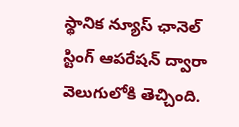స్థానిక న్యూస్ ఛానెల్ స్టింగ్ ఆపరేషన్ ద్వారా
వెలుగులోకి తెచ్చింది.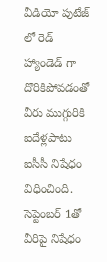వీడియో పుటేజ్ లో రెడ్ హ్యాండెడ్ గా దొరికిపోవడంతో
వీరు ముగ్గురికి ఐదేళ్లపాటు ఐసీసీ నిషేధం విధించింది. సెప్టెంబర్ 1తో
వీరిపై నిషేధం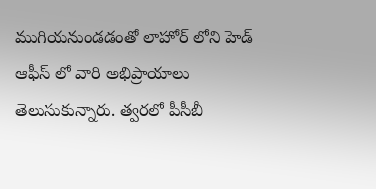ముగియనుండడంతో లాహోర్ లోని హెడ్ ఆఫీస్ లో వారి అభిప్రాయాలు
తెలుసుకున్నారు. త్వరలో పీసీబీ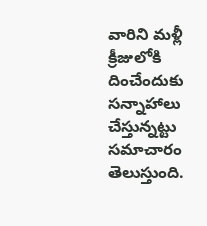వారిని మళ్లీ క్రీజులోకి దించేందుకు
సన్నాహాలు చేస్తున్నట్టు సమాచారం తెలుస్తుంది.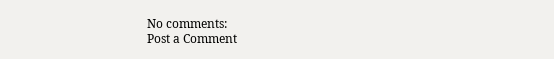No comments:
Post a Comment